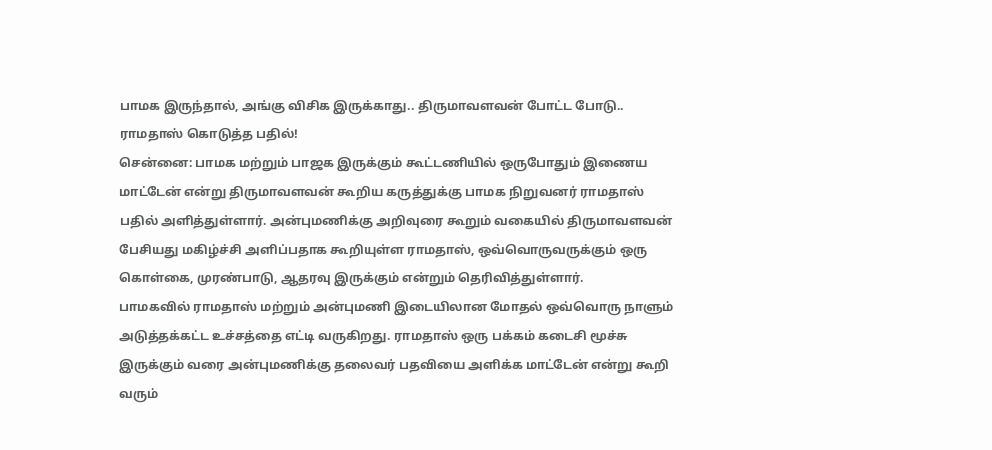பாமக இருந்தால், அங்கு விசிக இருக்காது.. திருமாவளவன் போட்ட போடு.. ராமதாஸ் கொடுத்த பதில்!
சென்னை: பாமக மற்றும் பாஜக இருக்கும் கூட்டணியில் ஒருபோதும் இணைய மாட்டேன் என்று திருமாவளவன் கூறிய கருத்துக்கு பாமக நிறுவனர் ராமதாஸ் பதில் அளித்துள்ளார். அன்புமணிக்கு அறிவுரை கூறும் வகையில் திருமாவளவன் பேசியது மகிழ்ச்சி அளிப்பதாக கூறியுள்ள ராமதாஸ், ஒவ்வொருவருக்கும் ஒரு கொள்கை, முரண்பாடு, ஆதரவு இருக்கும் என்றும் தெரிவித்துள்ளார்.
பாமகவில் ராமதாஸ் மற்றும் அன்புமணி இடையிலான மோதல் ஒவ்வொரு நாளும் அடுத்தக்கட்ட உச்சத்தை எட்டி வருகிறது. ராமதாஸ் ஒரு பக்கம் கடைசி மூச்சு இருக்கும் வரை அன்புமணிக்கு தலைவர் பதவியை அளிக்க மாட்டேன் என்று கூறி வரும்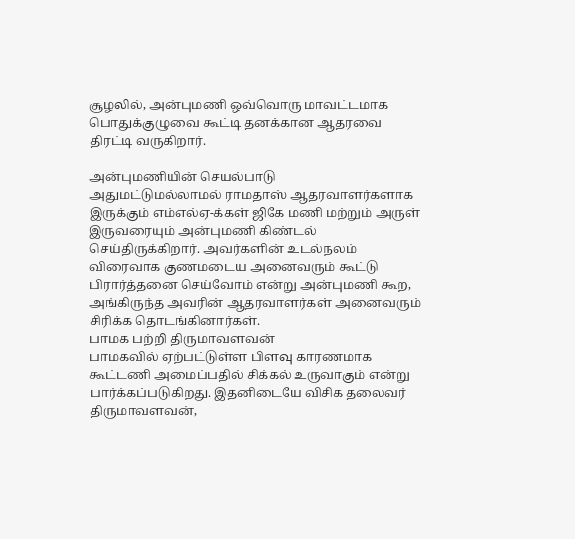சூழலில், அன்புமணி ஒவ்வொரு மாவட்டமாக பொதுக்குழுவை கூட்டி தனக்கான ஆதரவை திரட்டி வருகிறார்.

அன்புமணியின் செயல்பாடு
அதுமட்டுமல்லாமல் ராமதாஸ் ஆதரவாளர்களாக இருக்கும் எம்எல்ஏ-க்கள் ஜிகே மணி மற்றும் அருள் இருவரையும் அன்புமணி கிண்டல் செய்திருக்கிறார். அவர்களின் உடல்நலம் விரைவாக குணமடைய அனைவரும் கூட்டு பிரார்த்தனை செய்வோம் என்று அன்புமணி கூற, அங்கிருந்த அவரின் ஆதரவாளர்கள் அனைவரும் சிரிக்க தொடங்கினார்கள்.
பாமக பற்றி திருமாவளவன்
பாமகவில் ஏற்பட்டுள்ள பிளவு காரணமாக கூட்டணி அமைப்பதில் சிக்கல் உருவாகும் என்று பார்க்கப்படுகிறது. இதனிடையே விசிக தலைவர் திருமாவளவன்,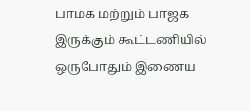பாமக மற்றும் பாஜக இருக்கும் கூட்டணியில் ஒருபோதும் இணைய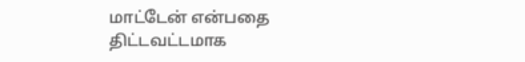மாட்டேன் என்பதை திட்டவட்டமாக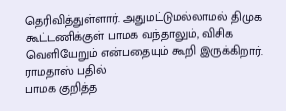தெரிவித்துள்ளார். அதுமட்டுமல்லாமல் திமுக கூட்டணிக்குள் பாமக வந்தாலும், விசிக வெளியேறும் என்பதையும் கூறி இருக்கிறார்.
ராமதாஸ் பதில்
பாமக குறித்த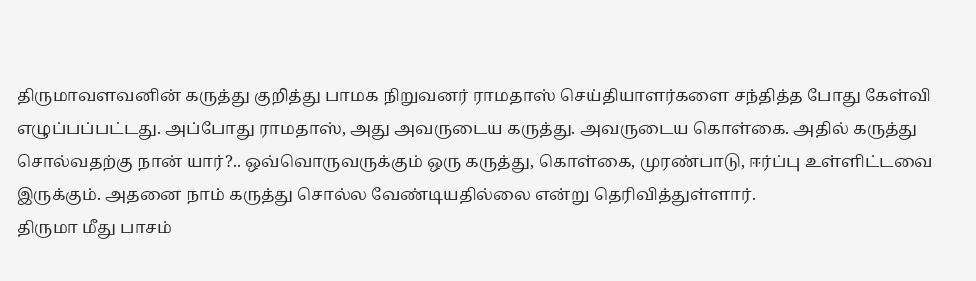திருமாவளவனின் கருத்து குறித்து பாமக நிறுவனர் ராமதாஸ் செய்தியாளர்களை சந்தித்த போது கேள்வி எழுப்பப்பட்டது. அப்போது ராமதாஸ், அது அவருடைய கருத்து. அவருடைய கொள்கை. அதில் கருத்து சொல்வதற்கு நான் யார்?.. ஒவ்வொருவருக்கும் ஒரு கருத்து, கொள்கை, முரண்பாடு, ஈர்ப்பு உள்ளிட்டவை இருக்கும். அதனை நாம் கருத்து சொல்ல வேண்டியதில்லை என்று தெரிவித்துள்ளார்.
திருமா மீது பாசம்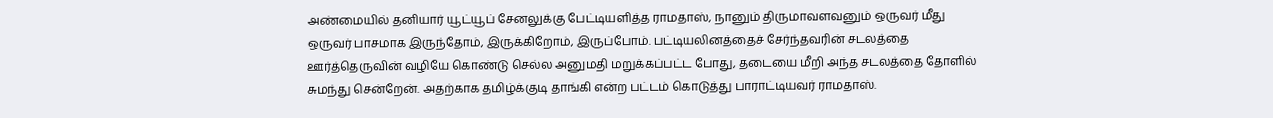அண்மையில் தனியார் யூட்யூப் சேனலுக்கு பேட்டியளித்த ராமதாஸ், நானும் திருமாவளவனும் ஒருவர் மீது ஒருவர் பாசமாக இருந்தோம், இருக்கிறோம், இருப்போம். பட்டியலினத்தைச் சேர்ந்தவரின் சடலத்தை ஊர்த்தெருவின் வழியே கொண்டு செல்ல அனுமதி மறுக்கப்பட்ட போது, தடையை மீறி அந்த சடலத்தை தோளில் சுமந்து சென்றேன். அதற்காக தமிழ்க்குடி தாங்கி என்ற பட்டம் கொடுத்து பாராட்டியவர் ராமதாஸ்.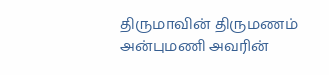திருமாவின் திருமணம்
அன்புமணி அவரின்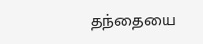தந்தையை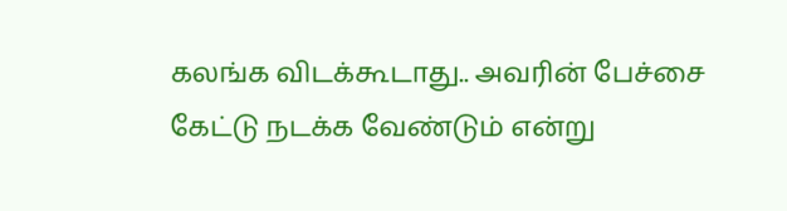கலங்க விடக்கூடாது.. அவரின் பேச்சை கேட்டு நடக்க வேண்டும் என்று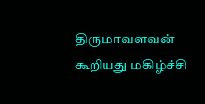திருமாவளவன் கூறியது மகிழ்ச்சி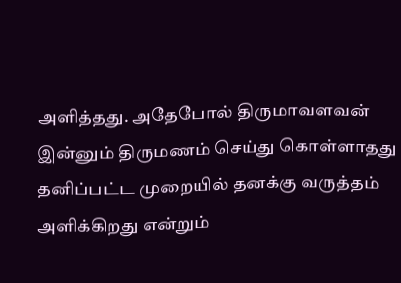அளித்தது. அதேபோல் திருமாவளவன் இன்னும் திருமணம் செய்து கொள்ளாதது தனிப்பட்ட முறையில் தனக்கு வருத்தம் அளிக்கிறது என்றும்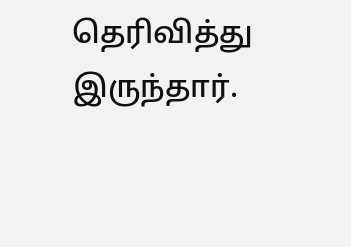தெரிவித்து இருந்தார்.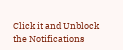Click it and Unblock the Notifications